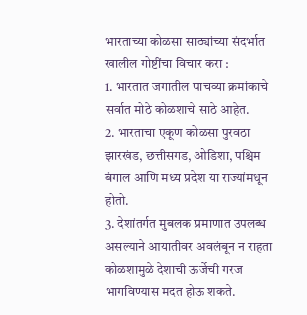भारताच्या कोळसा साठ्यांच्या संदर्भात खालील गोष्टींचा विचार करा :
1. भारतात जगातील पाचव्या क्रमांकाचे सर्वात मोठे कोळशाचे साठे आहेत.
2. भारताचा एकूण कोळसा पुरवठा झारखंड, छत्तीसगड, ओडिशा, पश्चिम बंगाल आणि मध्य प्रदेश या राज्यांमधून होतो.
3. देशांतर्गत मुबलक प्रमाणात उपलब्ध असल्याने आयातीवर अवलंबून न राहता कोळशामुळे देशाची ऊर्जेची गरज भागविण्यास मदत होऊ शकते.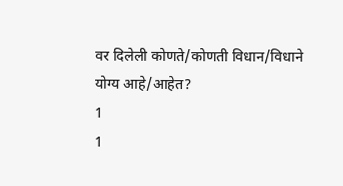वर दिलेली कोणते/कोणती विधान/विधाने योग्य आहे/आहेत?
1
1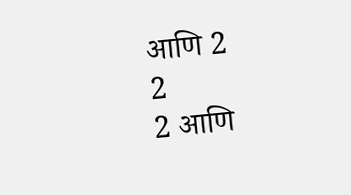आणि 2
2
2 आणि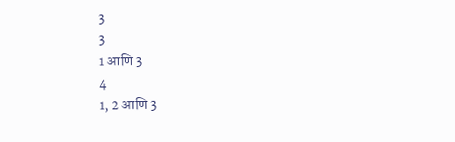3
3
1 आणि 3
4
1, 2 आणि 3